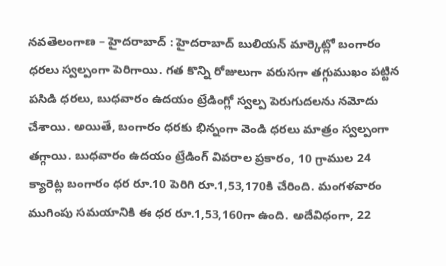నవతెలంగాణ – హైదరాబాద్ : హైదరాబాద్ బులియన్ మార్కెట్లో బంగారం ధరలు స్వల్పంగా పెరిగాయి. గత కొన్ని రోజులుగా వరుసగా తగ్గుముఖం పట్టిన పసిడి ధరలు, బుధవారం ఉదయం ట్రేడింగ్లో స్వల్ప పెరుగుదలను నమోదు చేశాయి. అయితే, బంగారం ధరకు భిన్నంగా వెండి ధరలు మాత్రం స్వల్పంగా తగ్గాయి. బుధవారం ఉదయం ట్రేడింగ్ వివరాల ప్రకారం, 10 గ్రాముల 24 క్యారెట్ల బంగారం ధర రూ.10 పెరిగి రూ.1,53,170కి చేరింది. మంగళవారం ముగింపు సమయానికి ఈ ధర రూ.1,53,160గా ఉంది. అదేవిధంగా, 22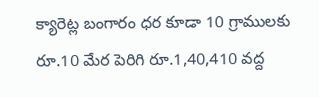క్యారెట్ల బంగారం ధర కూడా 10 గ్రాములకు రూ.10 మేర పెరిగి రూ.1,40,410 వద్ద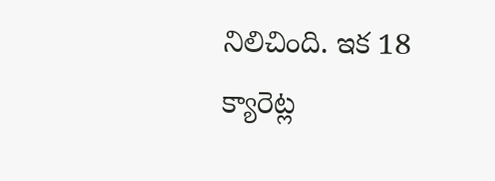నిలిచింది. ఇక 18 క్యారెట్ల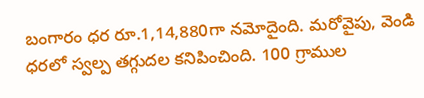బంగారం ధర రూ.1,14,880గా నమోదైంది. మరోవైపు, వెండి ధరలో స్వల్ప తగ్గుదల కనిపించింది. 100 గ్రాముల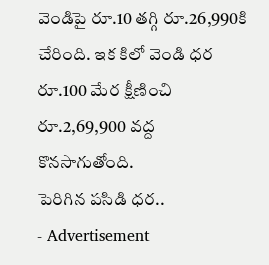వెండిపై రూ.10 తగ్గి రూ.26,990కి చేరింది. ఇక కిలో వెండి ధర రూ.100 మేర క్షీణించి రూ.2,69,900 వద్ద కొనసాగుతోంది.
పెరిగిన పసిడి ధర..
- Advertisement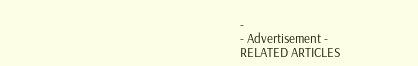-
- Advertisement -
RELATED ARTICLES